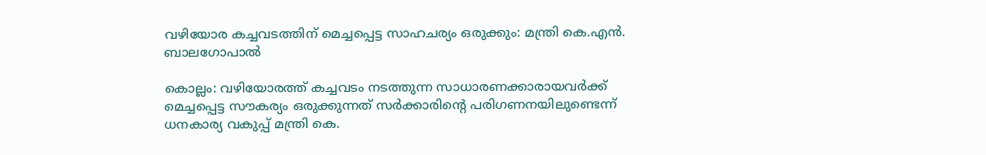വഴിയോര കച്ചവടത്തിന് മെച്ചപ്പെട്ട സാഹചര്യം ഒരുക്കും: മന്ത്രി കെ.എന്‍. ബാലഗോപാല്‍

കൊല്ലം: വഴിയോരത്ത് കച്ചവടം നടത്തുന്ന സാധാരണക്കാരായവര്‍ക്ക് മെച്ചപ്പെട്ട സൗകര്യം ഒരുക്കുന്നത് സര്‍ക്കാരിന്റെ പരിഗണനയിലുണ്ടെന്ന് ധനകാര്യ വകുപ്പ് മന്ത്രി കെ.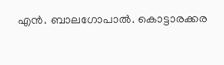എന്‍. ബാലഗോപാല്‍. കൊട്ടാരക്കര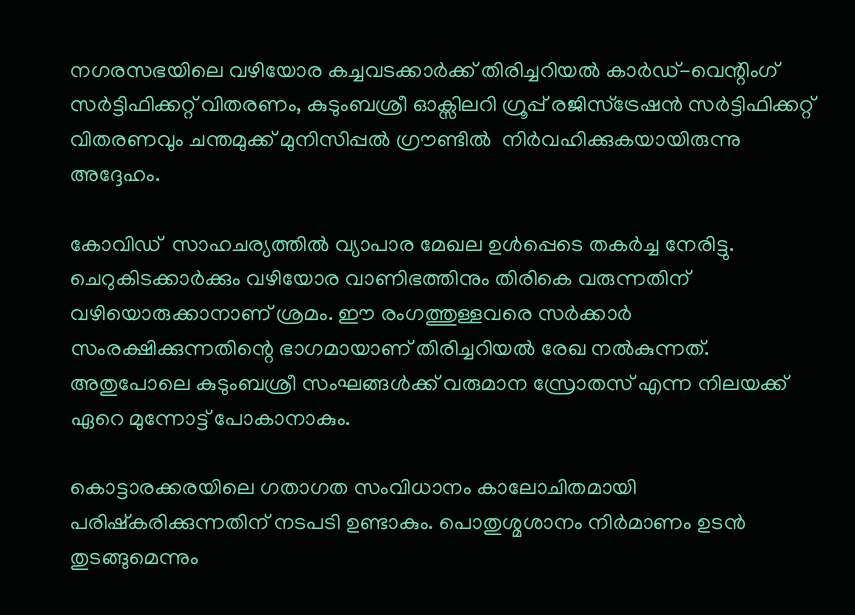നഗരസഭയിലെ വഴിയോര കച്ചവടക്കാര്‍ക്ക് തിരിച്ചറിയല്‍ കാര്‍ഡ്-വെന്റിംഗ് സര്‍ട്ടിഫിക്കറ്റ് വിതരണം, കുടുംബശ്രീ ഓക്സിലറി ഗ്രൂപ്പ് രജിസ്ട്രേഷന്‍ സര്‍ട്ടിഫിക്കറ്റ് വിതരണവും ചന്തമുക്ക് മുനിസിപ്പല്‍ ഗ്രൗണ്ടില്‍  നിര്‍വഹിക്കുകയായിരുന്നു അദ്ദേഹം.

കോവിഡ്  സാഹചര്യത്തില്‍ വ്യാപാര മേഖല ഉള്‍പ്പെടെ തകര്‍ച്ച നേരിട്ടു. ചെറുകിടക്കാര്‍ക്കും വഴിയോര വാണിഭത്തിനും തിരികെ വരുന്നതിന് വഴിയൊരുക്കാനാണ് ശ്രമം. ഈ രംഗത്തുള്ളവരെ സര്‍ക്കാര്‍ സംരക്ഷിക്കുന്നതിന്റെ ഭാഗമായാണ് തിരിച്ചറിയല്‍ രേഖ നല്‍കുന്നത്. അതുപോലെ കുടുംബശ്രീ സംഘങ്ങള്‍ക്ക് വരുമാന സ്രോതസ് എന്ന നിലയക്ക് ഏറെ മുന്നോട്ട് പോകാനാകും.

കൊട്ടാരക്കരയിലെ ഗതാഗത സംവിധാനം കാലോചിതമായി പരിഷ്‌കരിക്കുന്നതിന് നടപടി ഉണ്ടാകും. പൊതുശ്മശാനം നിര്‍മാണം ഉടന്‍ തുടങ്ങുമെന്നും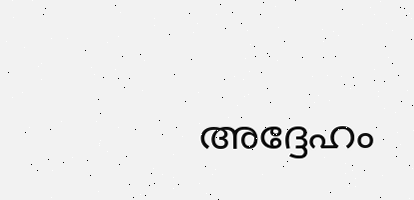അദ്ദേഹം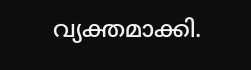വ്യക്തമാക്കി.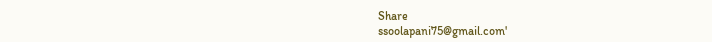Share
ssoolapani75@gmail.com'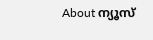About ന്യൂസ്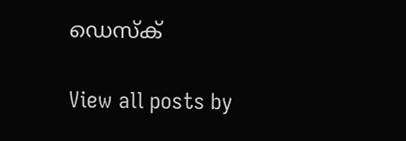ഡെസ്ക്

View all posts by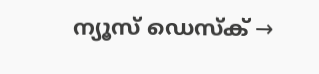ന്യൂസ് ഡെസ്ക് →